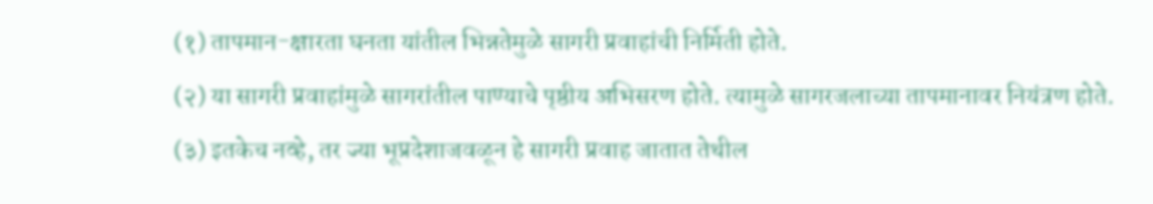(१) तापमान-क्षारता घनता यांतील भिन्नतेमुळे सागरी प्रवाहांची निर्मिती होते.
(२) या सागरी प्रवाहांमुळे सागरांतील पाण्याचे पृष्ठीय अभिसरण होते. त्यामुळे सागरजलाच्या तापमानावर नियंत्रण होते.
(३) इतकेच नव्हे, तर ज्या भूप्रदेशाजवळून हे सागरी प्रवाह जातात तेथील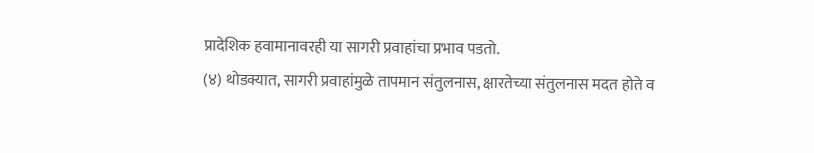प्रादेशिक हवामानावरही या सागरी प्रवाहांचा प्रभाव पडतो.
(४) थोडक्यात, सागरी प्रवाहांमुळे तापमान संतुलनास, क्षारतेच्या संतुलनास मदत होते व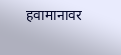हवामानावर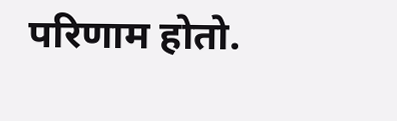परिणाम होतो.